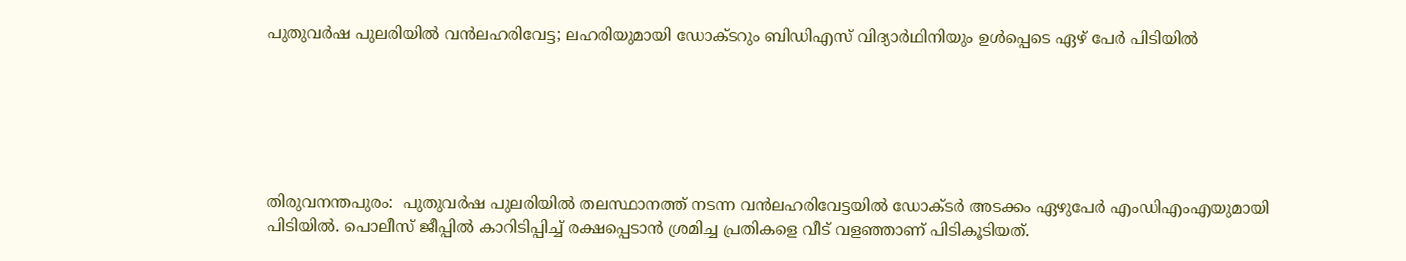പുതുവര്‍ഷ പുലരിയില്‍ വന്‍ലഹരിവേട്ട; ലഹരിയുമായി ഡോക്ടറും ബിഡിഎസ് വിദ്യാര്‍ഥിനിയും ഉൾപ്പെടെ ഏഴ് പേർ പിടിയില്‍






തിരുവനന്തപുരം:  പുതുവര്‍ഷ പുലരിയില്‍ തലസ്ഥാനത്ത് നടന്ന വന്‍ലഹരിവേട്ടയില്‍ ഡോക്ടര്‍ അടക്കം ഏഴുപേര്‍ എംഡിഎംഎയുമായി പിടിയില്‍. പൊലീസ് ജീപ്പില്‍ കാറിടിപ്പിച്ച് രക്ഷപ്പെടാന്‍ ശ്രമിച്ച പ്രതികളെ വീട് വളഞ്ഞാണ് പിടികൂടിയത്.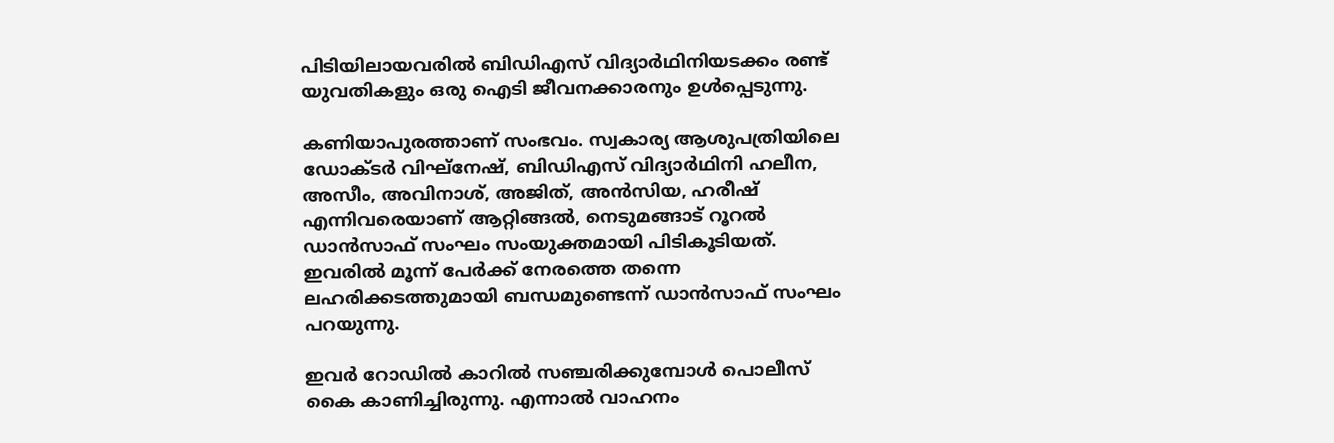പിടിയിലായവരില്‍ ബിഡിഎസ് വിദ്യാര്‍ഥിനിയടക്കം രണ്ട് യുവതികളും ഒരു ഐടി ജീവനക്കാരനും ഉള്‍പ്പെടുന്നു.

കണിയാപുരത്താണ് സംഭവം. സ്വകാര്യ ആശുപത്രിയിലെ ഡോക്ടര്‍ വിഘ്‌നേഷ്, ബിഡിഎസ് വിദ്യാര്‍ഥിനി ഹലീന, അസീം, അവിനാശ്, അജിത്, അന്‍സിയ, ഹരീഷ് എന്നിവരെയാണ് ആറ്റിങ്ങല്‍, നെടുമങ്ങാട് റൂറല്‍ ഡാന്‍സാഫ് സംഘം സംയുക്തമായി പിടികൂടിയത്. ഇവരില്‍ മൂന്ന് പേര്‍ക്ക് നേരത്തെ തന്നെ ലഹരിക്കടത്തുമായി ബന്ധമുണ്ടെന്ന് ഡാന്‍സാഫ് സംഘം പറയുന്നു.

ഇവര്‍ റോഡില്‍ കാറില്‍ സഞ്ചരിക്കുമ്പോള്‍ പൊലീസ് കൈ കാണിച്ചിരുന്നു. എന്നാല്‍ വാഹനം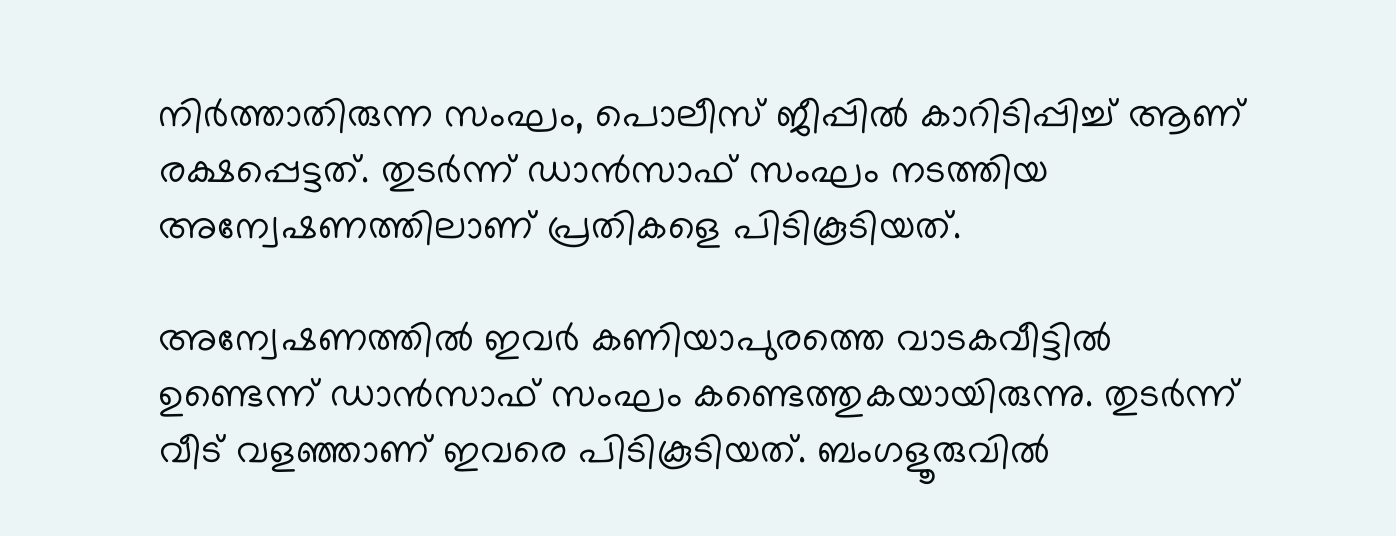നിര്‍ത്താതിരുന്ന സംഘം, പൊലീസ് ജീപ്പില്‍ കാറിടിപ്പിച്ച് ആണ് രക്ഷപ്പെട്ടത്. തുടര്‍ന്ന് ഡാന്‍സാഫ് സംഘം നടത്തിയ അന്വേഷണത്തിലാണ് പ്രതികളെ പിടികൂടിയത്.

അന്വേഷണത്തില്‍ ഇവര്‍ കണിയാപുരത്തെ വാടകവീട്ടില്‍ ഉണ്ടെന്ന് ഡാന്‍സാഫ് സംഘം കണ്ടെത്തുകയായിരുന്നു. തുടര്‍ന്ന് വീട് വളഞ്ഞാണ് ഇവരെ പിടികൂടിയത്. ബംഗളൂരുവില്‍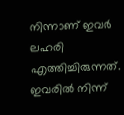നിന്നാണ് ഇവര്‍ ലഹരി എത്തിച്ചിരുന്നത്. ഇവരില്‍ നിന്ന്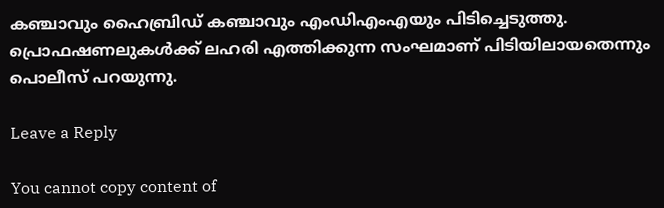കഞ്ചാവും ഹൈബ്രിഡ് കഞ്ചാവും എംഡിഎംഎയും പിടിച്ചെടുത്തു. പ്രൊഫഷണലുകള്‍ക്ക് ലഹരി എത്തിക്കുന്ന സംഘമാണ് പിടിയിലായതെന്നും പൊലീസ് പറയുന്നു.

Leave a Reply

You cannot copy content of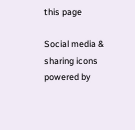this page

Social media & sharing icons powered by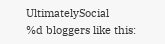UltimatelySocial
%d bloggers like this: